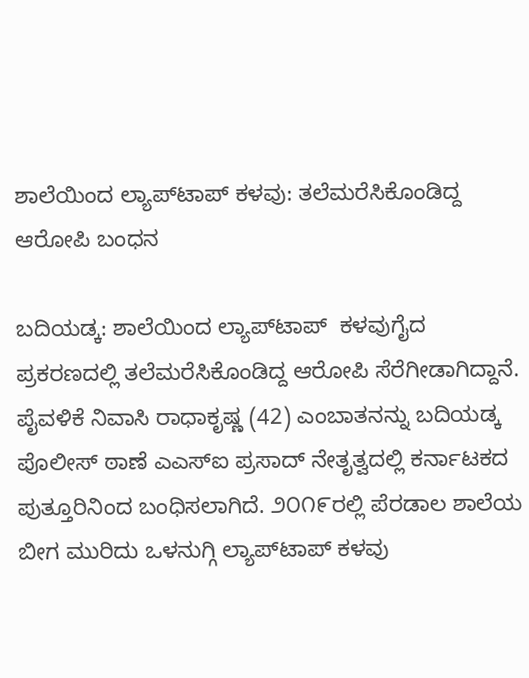ಶಾಲೆಯಿಂದ ಲ್ಯಾಪ್‌ಟಾಪ್ ಕಳವು: ತಲೆಮರೆಸಿಕೊಂಡಿದ್ದ ಆರೋಪಿ ಬಂಧನ

ಬದಿಯಡ್ಕ: ಶಾಲೆಯಿಂದ ಲ್ಯಾಪ್‌ಟಾಪ್  ಕಳವುಗೈದ ಪ್ರಕರಣದಲ್ಲಿ ತಲೆಮರೆಸಿಕೊಂಡಿದ್ದ ಆರೋಪಿ ಸೆರೆಗೀಡಾಗಿದ್ದಾನೆ. ಪೈವಳಿಕೆ ನಿವಾಸಿ ರಾಧಾಕೃಷ್ಣ (42) ಎಂಬಾತನನ್ನು ಬದಿಯಡ್ಕ ಪೊಲೀಸ್ ಠಾಣೆ ಎಎಸ್‌ಐ ಪ್ರಸಾದ್ ನೇತೃತ್ವದಲ್ಲಿ ಕರ್ನಾಟಕದ ಪುತ್ತೂರಿನಿಂದ ಬಂಧಿಸಲಾಗಿದೆ. ೨೦೧೯ರಲ್ಲಿ ಪೆರಡಾಲ ಶಾಲೆಯ ಬೀಗ ಮುರಿದು ಒಳನುಗ್ಗಿ ಲ್ಯಾಪ್‌ಟಾಪ್ ಕಳವು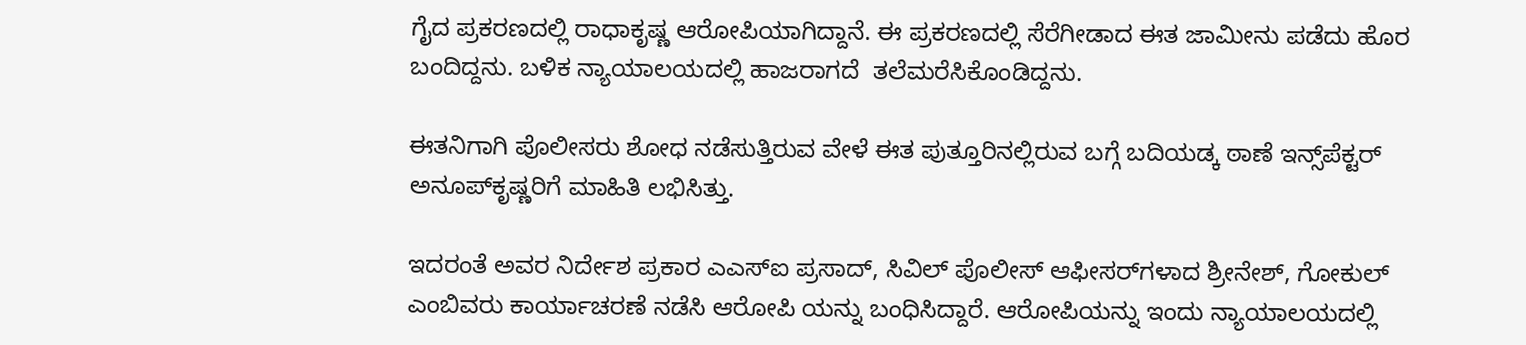ಗೈದ ಪ್ರಕರಣದಲ್ಲಿ ರಾಧಾಕೃಷ್ಣ ಆರೋಪಿಯಾಗಿದ್ದಾನೆ. ಈ ಪ್ರಕರಣದಲ್ಲಿ ಸೆರೆಗೀಡಾದ ಈತ ಜಾಮೀನು ಪಡೆದು ಹೊರ ಬಂದಿದ್ದನು. ಬಳಿಕ ನ್ಯಾಯಾಲಯದಲ್ಲಿ ಹಾಜರಾಗದೆ  ತಲೆಮರೆಸಿಕೊಂಡಿದ್ದನು.

ಈತನಿಗಾಗಿ ಪೊಲೀಸರು ಶೋಧ ನಡೆಸುತ್ತಿರುವ ವೇಳೆ ಈತ ಪುತ್ತೂರಿನಲ್ಲಿರುವ ಬಗ್ಗೆ ಬದಿಯಡ್ಕ ಠಾಣೆ ಇನ್ಸ್‌ಪೆಕ್ಟರ್ ಅನೂಪ್‌ಕೃಷ್ಣರಿಗೆ ಮಾಹಿತಿ ಲಭಿಸಿತ್ತು.

ಇದರಂತೆ ಅವರ ನಿರ್ದೇಶ ಪ್ರಕಾರ ಎಎಸ್‌ಐ ಪ್ರಸಾದ್, ಸಿವಿಲ್ ಪೊಲೀಸ್ ಆಫೀಸರ್‌ಗಳಾದ ಶ್ರೀನೇಶ್, ಗೋಕುಲ್ ಎಂಬಿವರು ಕಾರ್ಯಾಚರಣೆ ನಡೆಸಿ ಆರೋಪಿ ಯನ್ನು ಬಂಧಿಸಿದ್ದಾರೆ. ಆರೋಪಿಯನ್ನು ಇಂದು ನ್ಯಾಯಾಲಯದಲ್ಲಿ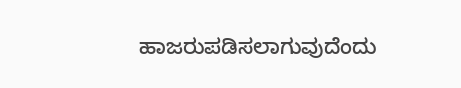ಹಾಜರುಪಡಿಸಲಾಗುವುದೆಂದು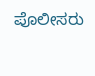ಪೊಲೀಸರು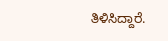ತಿಳಿಸಿದ್ದಾರೆ.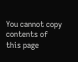You cannot copy contents of this page